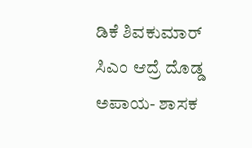ಡಿಕೆ ಶಿವಕುಮಾರ್ ಸಿಎಂ ಆದ್ರೆ ದೊಡ್ಡ ಅಪಾಯ- ಶಾಸಕ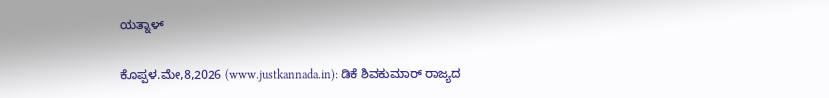ಯತ್ನಾಳ್

ಕೊಪ್ಪಳ.ಮೇ,8,2026 (www.justkannada.in): ಡಿಕೆ ಶಿವಕುಮಾರ್ ರಾಜ್ಯದ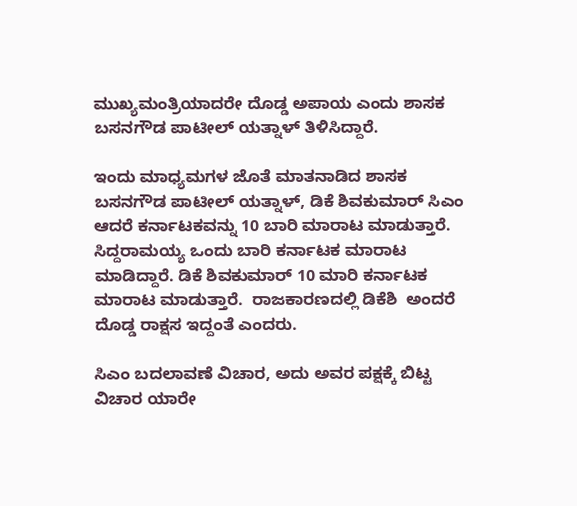ಮುಖ್ಯಮಂತ್ರಿಯಾದರೇ ದೊಡ್ಡ ಅಪಾಯ ಎಂದು ಶಾಸಕ ಬಸನಗೌಡ ಪಾಟೀಲ್ ಯತ್ನಾಳ್ ತಿಳಿಸಿದ್ದಾರೆ.

ಇಂದು ಮಾಧ್ಯಮಗಳ ಜೊತೆ ಮಾತನಾಡಿದ ಶಾಸಕ ಬಸನಗೌಡ ಪಾಟೀಲ್ ಯತ್ನಾಳ್, ಡಿಕೆ ಶಿವಕುಮಾರ್ ಸಿಎಂ ಆದರೆ ಕರ್ನಾಟಕವನ್ನು 10 ಬಾರಿ ಮಾರಾಟ ಮಾಡುತ್ತಾರೆ. ಸಿದ್ದರಾಮಯ್ಯ ಒಂದು ಬಾರಿ ಕರ್ನಾಟಕ ಮಾರಾಟ ಮಾಡಿದ್ದಾರೆ. ಡಿಕೆ ಶಿವಕುಮಾರ್ 10 ಮಾರಿ ಕರ್ನಾಟಕ ಮಾರಾಟ ಮಾಡುತ್ತಾರೆ.  ರಾಜಕಾರಣದಲ್ಲಿ ಡಿಕೆಶಿ  ಅಂದರೆ  ದೊಡ್ಡ ರಾಕ್ಷಸ ಇದ್ದಂತೆ ಎಂದರು.

ಸಿಎಂ ಬದಲಾವಣೆ ವಿಚಾರ, ಅದು ಅವರ ಪಕ್ಷಕ್ಕೆ ಬಿಟ್ಟ ವಿಚಾರ ಯಾರೇ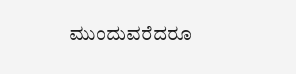ಮುಂದುವರೆದರೂ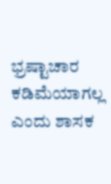ಭ್ರಷ್ಟಾಚಾರ ಕಡಿಮೆಯಾಗಲ್ಲ ಎಂದು ಶಾಸಕ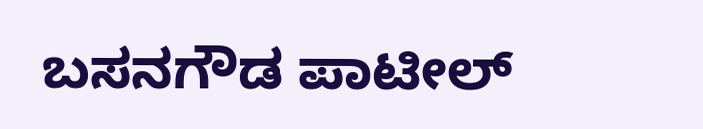ಬಸನಗೌಡ ಪಾಟೀಲ್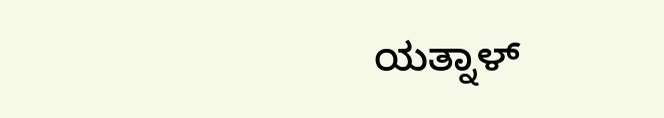ಯತ್ನಾಳ್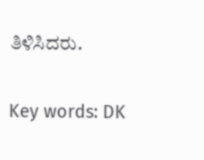ತಿಳಿಸಿದರು.

Key words: DK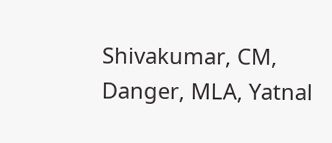Shivakumar, CM, Danger, MLA, Yatnal